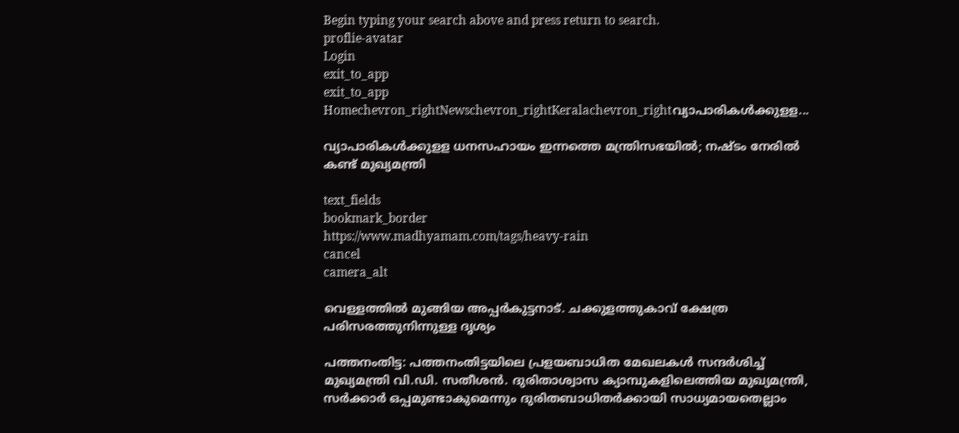Begin typing your search above and press return to search.
proflie-avatar
Login
exit_to_app
exit_to_app
Homechevron_rightNewschevron_rightKeralachevron_rightവ്യാപാരികൾക്കുളള...

വ്യാപാരികൾക്കുളള ധനസഹായം ഇന്നത്തെ മന്ത്രിസഭയിൽ; നഷ്ടം നേരിൽ കണ്ട് മുഖ്യമന്ത്രി

text_fields
bookmark_border
https://www.madhyamam.com/tags/heavy-rain
cancel
camera_alt

വെള്ളത്തിൽ മുങ്ങിയ അപ്പർകുട്ടനാട്. ചക്കുളത്തുകാവ് ക്ഷേത്ര പരിസരത്തുനിന്നുള്ള ദൃശ്യം

പത്തനംതിട്ട: പത്തനംതിട്ടയിലെ പ്രളയബാധിത മേഖലകൾ സന്ദർശിച്ച് മുഖ്യമന്ത്രി വി.ഡി. സതീശൻ. ദുരിതാശ്വാസ ക്യാമ്പുകളിലെത്തിയ മുഖ്യമന്ത്രി, സർക്കാർ ഒപ്പമുണ്ടാകുമെന്നും ദുരിതബാധിതർക്കായി സാധ്യമായതെല്ലാം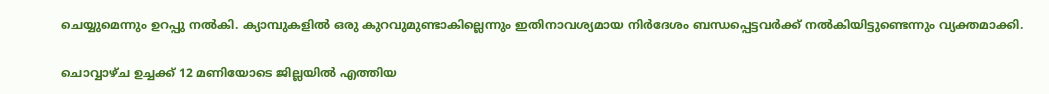ചെയ്യുമെന്നും ഉറപ്പു നൽകി. ക്യാമ്പുകളിൽ ഒരു കുറവുമുണ്ടാകില്ലെന്നും ഇതിനാവശ്യമായ നിർദേശം ബന്ധപ്പെട്ടവർക്ക് നൽകിയിട്ടുണ്ടെന്നും വ്യക്തമാക്കി.

ചൊവ്വാഴ്ച ഉച്ചക്ക് 12 മണിയോടെ ജില്ലയിൽ എത്തിയ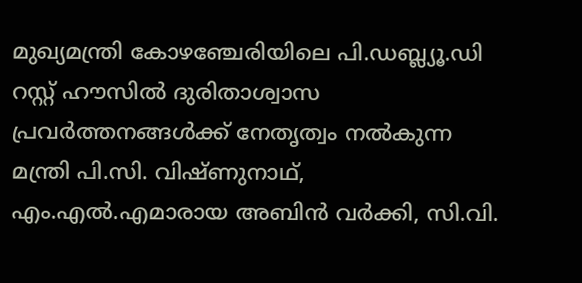മുഖ്യമന്ത്രി കോഴഞ്ചേരിയിലെ പി.ഡബ്ല്യൂ.ഡി റസ്റ്റ് ഹൗസിൽ ദുരിതാശ്വാസ പ്രവർത്തനങ്ങൾക്ക് നേതൃത്വം നൽകുന്ന മന്ത്രി പി.സി. വിഷ്ണുനാഥ്, എം.എൽ.എമാരായ അബിൻ വർക്കി, സി.വി.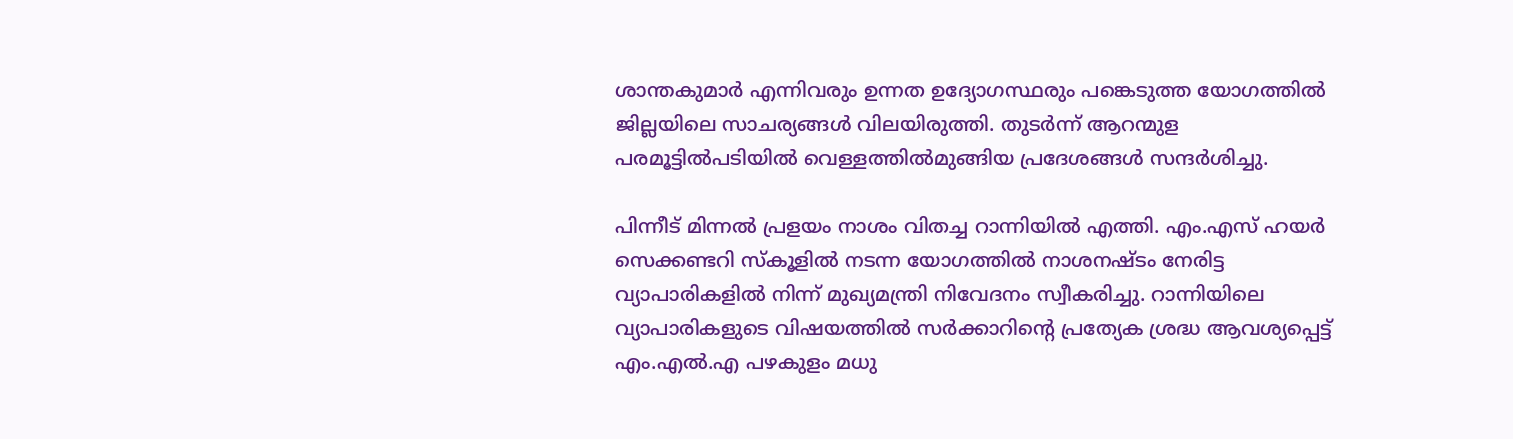ശാന്തകുമാർ എന്നിവരും ഉന്നത ഉദ്യോഗസ്ഥരും പങ്കെടുത്ത യോഗത്തിൽ ജില്ലയിലെ സാചര്യങ്ങൾ വിലയിരുത്തി. തുടർന്ന് ആറന്മുള പരമൂട്ടിൽപടിയിൽ വെള്ളത്തിൽമുങ്ങിയ പ്രദേശങ്ങൾ സന്ദർശിച്ചു.

പിന്നീട് മിന്നൽ പ്രളയം നാശം വിതച്ച റാന്നിയിൽ എത്തി. എം.എസ് ഹയർ സെക്കണ്ടറി സ്കൂളിൽ നടന്ന യോഗത്തിൽ നാശനഷ്ടം നേരിട്ട വ്യാപാരികളിൽ നിന്ന് മുഖ്യമന്ത്രി നിവേദനം സ്വീകരിച്ചു. റാന്നിയിലെ വ്യാപാരികളുടെ വിഷയത്തിൽ സർക്കാറിന്‍റെ പ്രത്യേക ശ്രദ്ധ ആവശ്യപ്പെട്ട് എം.എൽ.എ പഴകുളം മധു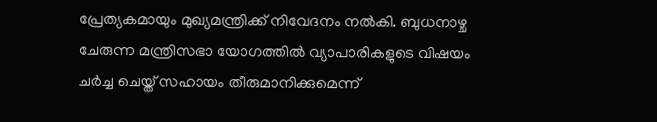പ്രേത്യകമായും മുഖ്യമന്ത്രിക്ക് നിവേദനം നൽകി. ബുധനാഴ്ച ചേരുന്ന മന്ത്രിസഭാ യോഗത്തിൽ വ്യാപാരികളുടെ വിഷയം ചർച്ച ചെയ്ത് സഹായം തീരുമാനിക്കുമെന്ന്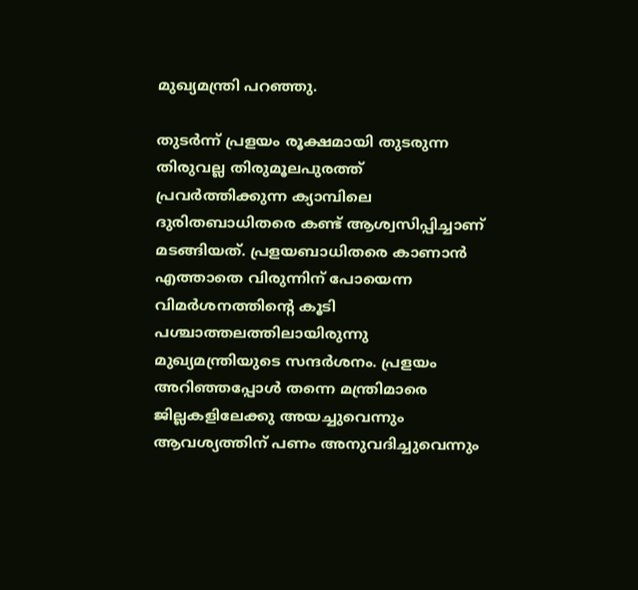മുഖ്യമന്ത്രി പറഞ്ഞു.

തുടർന്ന് പ്രളയം രൂക്ഷമായി തുടരുന്ന തിരുവല്ല തിരുമൂലപുരത്ത് പ്രവർത്തിക്കുന്ന ക്യാമ്പിലെ ദുരിതബാധിതരെ കണ്ട് ആശ്വസിപ്പിച്ചാണ് മടങ്ങിയത്. പ്രളയബാധിതരെ കാണാൻ എത്താതെ വിരുന്നിന് പോയെന്ന വിമർശനത്തിന്‍റെ കൂടി പശ്ചാത്തലത്തിലായിരുന്നു മുഖ്യമന്ത്രിയുടെ സന്ദർശനം. പ്രളയം അറിഞ്ഞപ്പോൾ തന്നെ മന്ത്രിമാരെ ജില്ലകളിലേക്കു അയച്ചുവെന്നും ആവശ്യത്തിന് പണം അനുവദിച്ചുവെന്നും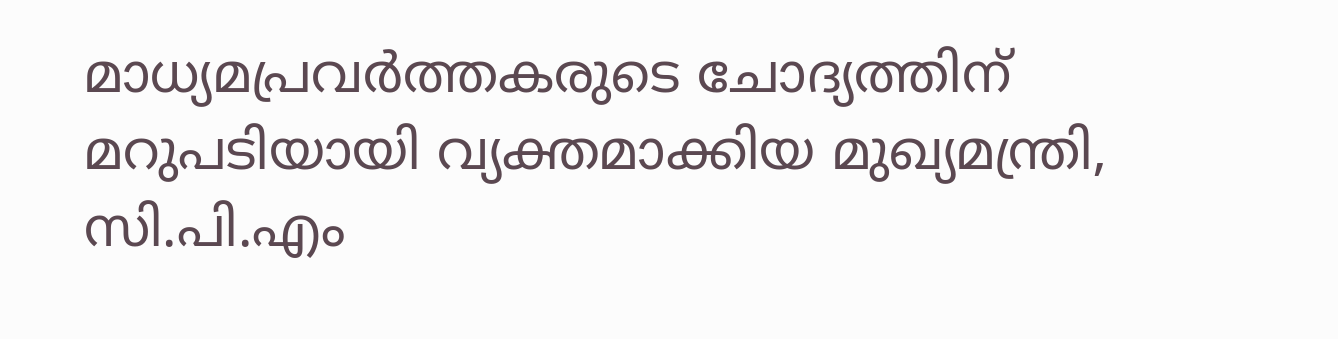മാധ്യമപ്രവർത്തകരുടെ ചോദ്യത്തിന് മറുപടിയായി വ്യക്തമാക്കിയ മുഖ്യമന്ത്രി, സി.പി.എം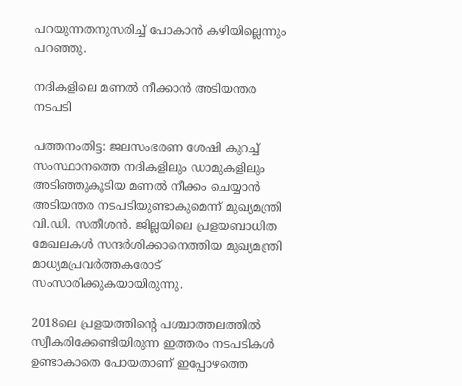പറയുന്നതനുസരിച്ച് പോകാൻ കഴിയില്ലെന്നും പറഞ്ഞു.

നദികളിലെ മണൽ നീക്കാൻ അടിയന്തര നടപടി

പത്തനംതിട്ട: ജലസംഭരണ ശേഷി കുറച്ച് സംസ്ഥാനത്തെ നദികളിലും ഡാമുകളിലും അടിഞ്ഞുകൂടിയ മണൽ നീക്കം ചെയ്യാൻ അടിയന്തര നടപടിയുണ്ടാകുമെന്ന് മുഖ്യമന്ത്രി വി.ഡി. സതീശൻ. ജില്ലയിലെ പ്രളയബാധിത മേഖലകൾ സന്ദർശിക്കാനെത്തിയ മുഖ്യമന്ത്രി മാധ്യമപ്രവർത്തകരോട് സംസാരിക്കുകയായിരുന്നു.

2018ലെ പ്രളയത്തിന്‍റെ പശ്ചാത്തലത്തിൽ സ്വീകരിക്കേണ്ടിയിരുന്ന ഇത്തരം നടപടികൾ ഉണ്ടാകാതെ പോയതാണ് ഇപ്പോഴത്തെ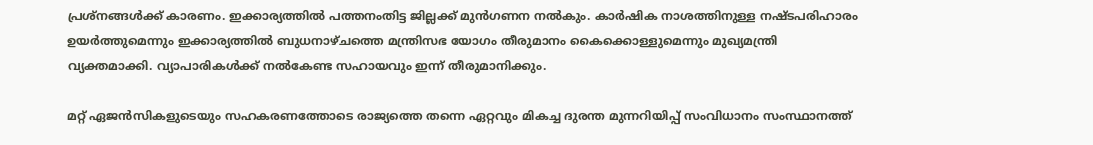പ്രശ്നങ്ങൾക്ക് കാരണം. ഇക്കാര്യത്തിൽ പത്തനംതിട്ട ജില്ലക്ക് മുൻഗണന നൽകും. കാർഷിക നാശത്തിനുള്ള നഷ്ടപരിഹാരം ഉയർത്തുമെന്നും ഇക്കാര്യത്തിൽ ബുധനാഴ്ചത്തെ മന്ത്രിസഭ യോഗം തീരുമാനം കൈക്കൊള്ളുമെന്നും മുഖ്യമന്ത്രി വ്യക്തമാക്കി. വ്യാപാരികൾക്ക് നൽകേണ്ട സഹായവും ഇന്ന് തീരുമാനിക്കും.

മറ്റ് ഏജൻസികളുടെയും സഹകരണത്തോടെ രാജ്യത്തെ തന്നെ ഏറ്റവും മികച്ച ദുരന്ത മുന്നറിയിപ്പ് സംവിധാനം സംസ്ഥാനത്ത്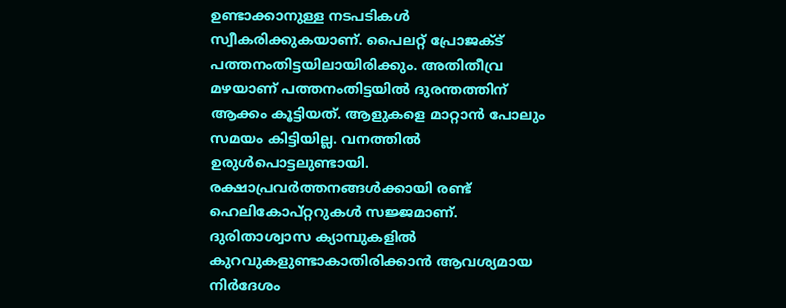ഉണ്ടാക്കാനുള്ള നടപടികൾ സ്വീകരിക്കുകയാണ്. പൈലറ്റ് പ്രോജക്ട് പത്തനംതിട്ടയിലായിരിക്കും. അതിതീവ്ര മഴയാണ് പത്തനംതിട്ടയിൽ ദുരന്തത്തിന് ആക്കം കൂട്ടിയത്. ആളുകളെ മാറ്റാൻ പോലും സമയം കിട്ടിയില്ല. വനത്തിൽ ഉരുൾപൊട്ടലുണ്ടായി. രക്ഷാപ്രവർത്തനങ്ങൾക്കായി രണ്ട് ഹെലികോപ്റ്ററുകൾ സജ്ജമാണ്. ദുരിതാശ്വാസ ക്യാമ്പുകളിൽ കുറവുകളുണ്ടാകാതിരിക്കാൻ ആവശ്യമായ നിർദേശം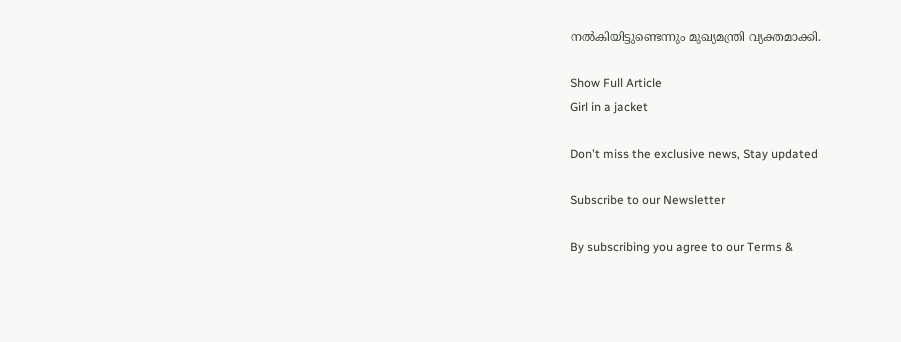നൽകിയിട്ടുണ്ടെന്നും മുഖ്യമന്ത്രി വ്യക്തമാക്കി.

Show Full Article
Girl in a jacket

Don't miss the exclusive news, Stay updated

Subscribe to our Newsletter

By subscribing you agree to our Terms &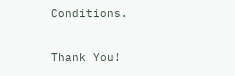Conditions.

Thank You!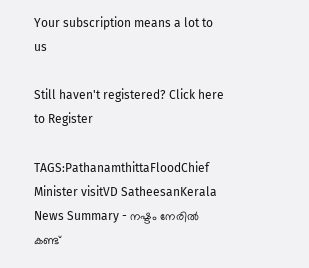Your subscription means a lot to us

Still haven't registered? Click here to Register

TAGS:PathanamthittaFloodChief Minister visitVD SatheesanKerala
News Summary - നഷ്ടം നേരിൽ കണ്ട്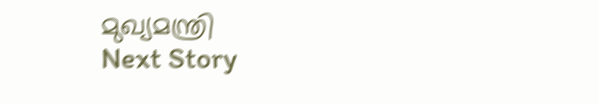മുഖ്യമന്ത്രി
Next Story